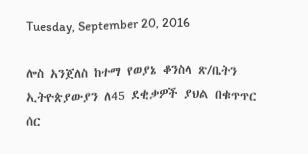Tuesday, September 20, 2016

ሎስ አንጀለስ ከተማ የወያኔ ቆንስላ ጽ/ቤትን ኢትዮጵያውያን ለ45 ደቂቃዎች ያህል በቁጥጥር ሰር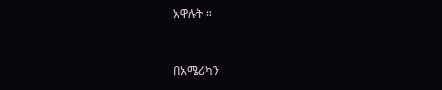አዋሉት ።



በአሜሪካን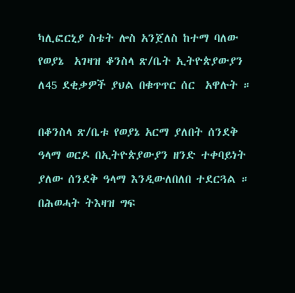ካሊፎርኒያ ስቴት ሎስ አንጀለስ ከተማ ባለው የወያኔ  አገዛዝ ቆንስላ ጽ/ቤት ኢትዮጵያውያን ለ45 ደቂቃዎች ያህል በቁጥጥር ሰር  አዋሉት ።

በቆንስላ ጽ/ቤቱ የወያኔ አርማ ያለበት ሰንደቅ ዓላማ ወርዶ በኢትዮጵያውያን ዘንድ ተቀባይነት ያለው ሰንደቅ ዓላማ እንዲውለበለበ ተደርጓል ። በሕወሓት ትእዛዝ ግፍ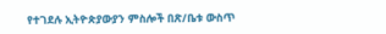የተገደሉ ኢትዮጵያውያን ምስሎች በጽ/ቤቱ ውስጥ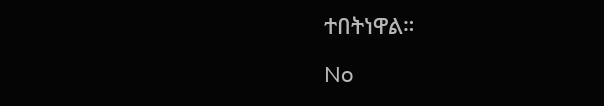ተበትነዋል።

No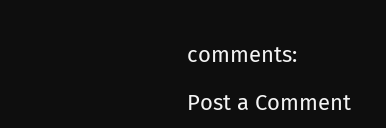comments:

Post a Comment